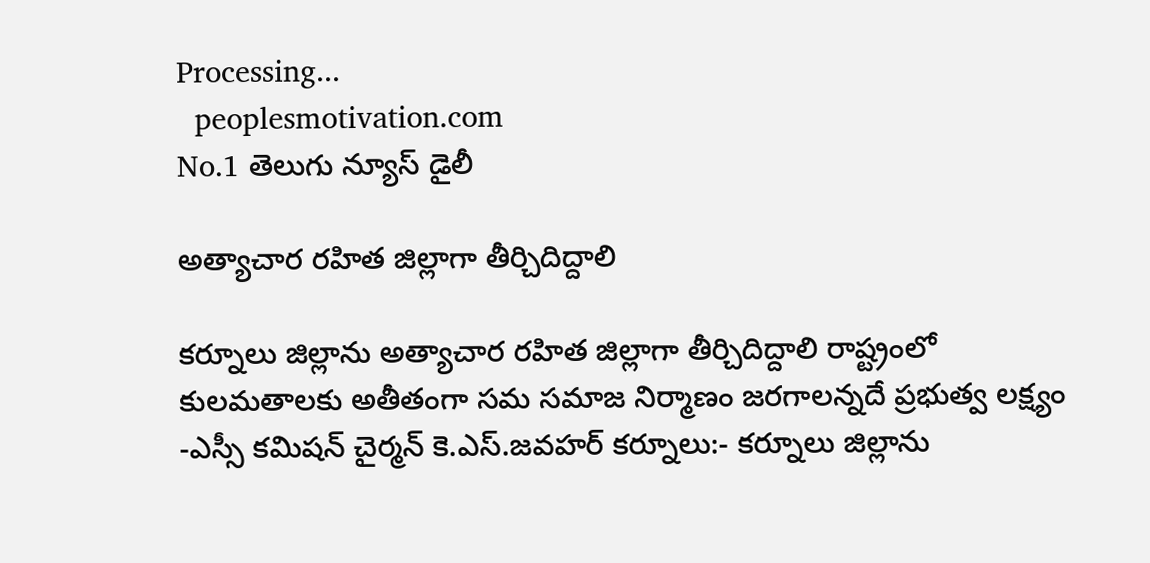Processing...
  peoplesmotivation.com
No.1 తెలుగు న్యూస్ డైలీ

అత్యాచార రహిత జిల్లాగా తీర్చిదిద్దాలి

కర్నూలు జిల్లాను అత్యాచార రహిత జిల్లాగా తీర్చిదిద్దాలి రాష్ట్రంలో కులమతాలకు అతీతంగా సమ సమాజ నిర్మాణం జరగాలన్నదే ప్రభుత్వ లక్ష్యం -ఎస్సీ కమిషన్ చైర్మన్ కె.ఎస్.జవహర్ కర్నూలు:- కర్నూలు జిల్లాను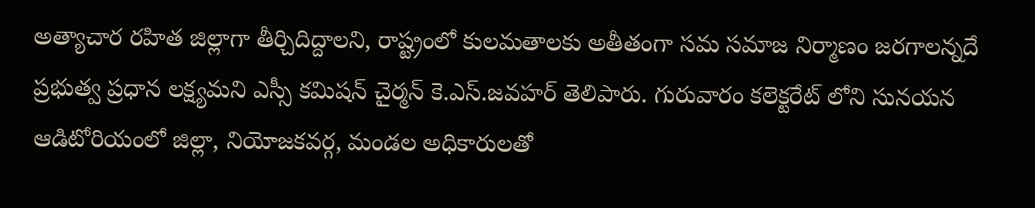అత్యాచార రహిత జిల్లాగా తీర్చిదిద్దాలని, రాష్ట్రంలో కులమతాలకు అతీతంగా సమ సమాజ నిర్మాణం జరగాలన్నదే ప్రభుత్వ ప్రధాన లక్ష్యమని ఎస్సీ కమిషన్ చైర్మన్ కె.ఎస్.జవహర్ తెలిపారు. గురువారం కలెక్టరేట్ లోని సునయన ఆడిటోరియంలో జిల్లా, నియోజకవర్గ, మండల అధికారులతో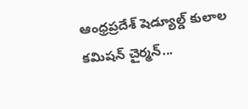ఆంధ్రప్రదేశ్ షెడ్యూల్డ్ కులాల కమిషన్ చైర్మన్...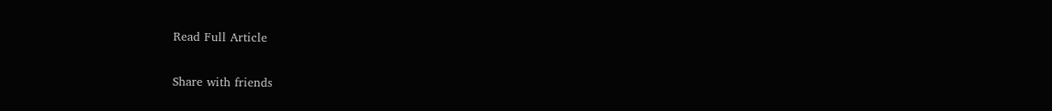Read Full Article

Share with friends